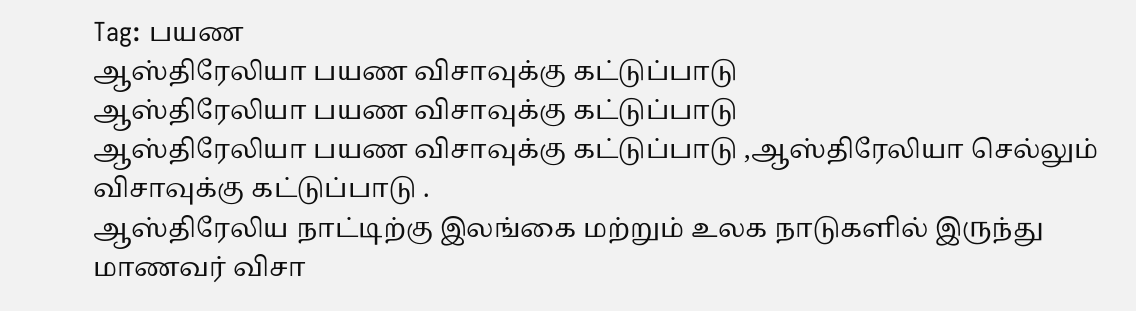Tag: பயண
ஆஸ்திரேலியா பயண விசாவுக்கு கட்டுப்பாடு
ஆஸ்திரேலியா பயண விசாவுக்கு கட்டுப்பாடு
ஆஸ்திரேலியா பயண விசாவுக்கு கட்டுப்பாடு ,ஆஸ்திரேலியா செல்லும் விசாவுக்கு கட்டுப்பாடு .
ஆஸ்திரேலிய நாட்டிற்கு இலங்கை மற்றும் உலக நாடுகளில் இருந்து மாணவர் விசா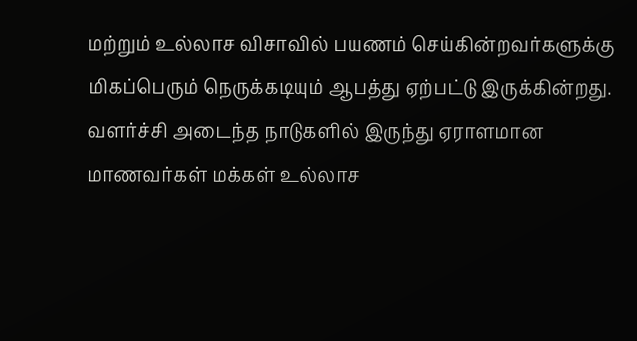மற்றும் உல்லாச விசாவில் பயணம் செய்கின்றவர்களுக்கு மிகப்பெரும் நெருக்கடியும் ஆபத்து ஏற்பட்டு இருக்கின்றது.
வளர்ச்சி அடைந்த நாடுகளில் இருந்து ஏராளமான மாணவர்கள் மக்கள் உல்லாச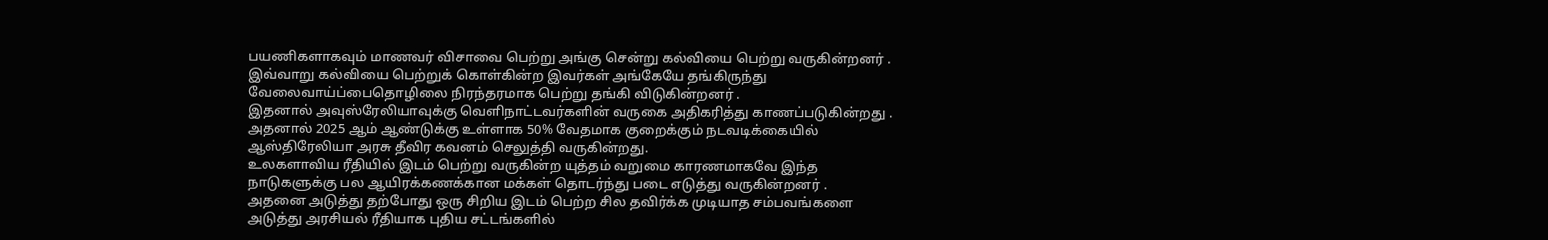பயணிகளாகவும் மாணவர் விசாவை பெற்று அங்கு சென்று கல்வியை பெற்று வருகின்றனர் .
இவ்வாறு கல்வியை பெற்றுக் கொள்கின்ற இவர்கள் அங்கேயே தங்கிருந்து வேலைவாய்ப்பைதொழிலை நிரந்தரமாக பெற்று தங்கி விடுகின்றனர் .
இதனால் அவுஸ்ரேலியாவுக்கு வெளிநாட்டவர்களின் வருகை அதிகரித்து காணப்படுகின்றது .
அதனால் 2025 ஆம் ஆண்டுக்கு உள்ளாக 50% வேதமாக குறைக்கும் நடவடிக்கையில் ஆஸ்திரேலியா அரசு தீவிர கவனம் செலுத்தி வருகின்றது.
உலகளாவிய ரீதியில் இடம் பெற்று வருகின்ற யுத்தம் வறுமை காரணமாகவே இந்த நாடுகளுக்கு பல ஆயிரக்கணக்கான மக்கள் தொடர்ந்து படை எடுத்து வருகின்றனர் .
அதனை அடுத்து தற்போது ஒரு சிறிய இடம் பெற்ற சில தவிர்க்க முடியாத சம்பவங்களை அடுத்து அரசியல் ரீதியாக புதிய சட்டங்களில்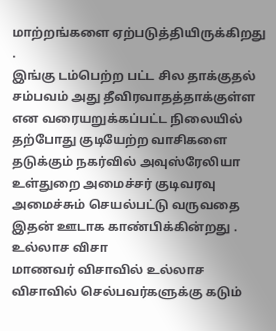மாற்றங்களை ஏற்படுத்தியிருக்கிறது .
இங்கு டம்பெற்ற பட்ட சில தாக்குதல் சம்பவம் அது தீவிரவாதத்தாக்குள்ள என வரையறுக்கப்பட்ட நிலையில் தற்போது குடியேற்ற வாசிகளை தடுக்கும் நகர்வில் அவுஸ்ரேலியா உள்துறை அமைச்சர் குடிவரவு அமைச்சும் செயல்பட்டு வருவதை இதன் ஊடாக காண்பிக்கின்றது .
உல்லாச விசா
மாணவர் விசாவில் உல்லாச விசாவில் செல்பவர்களுக்கு கடும்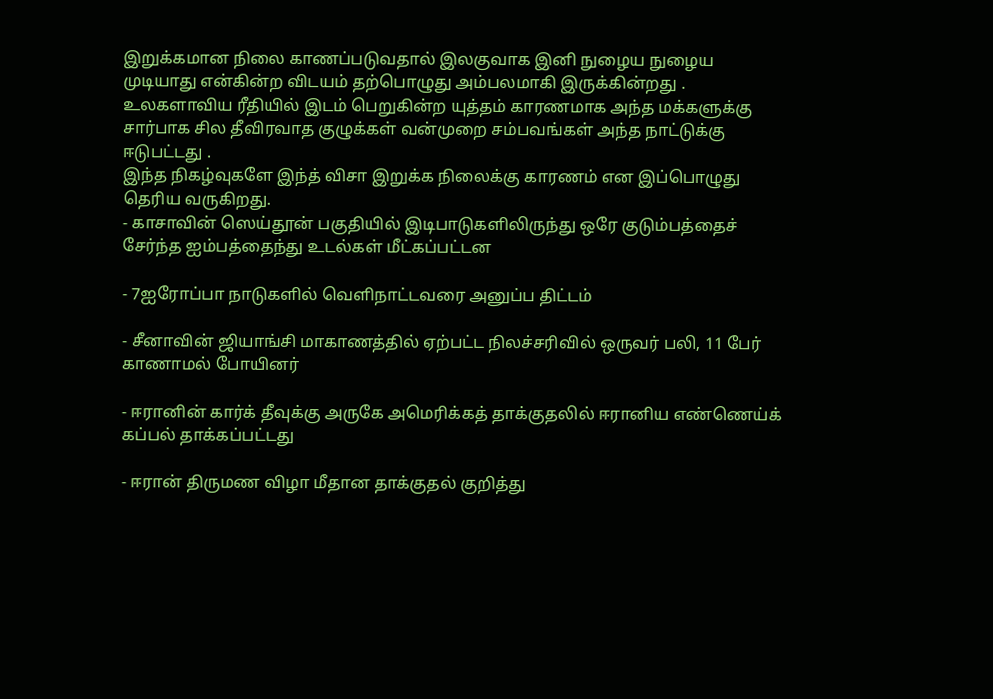இறுக்கமான நிலை காணப்படுவதால் இலகுவாக இனி நுழைய நுழைய முடியாது என்கின்ற விடயம் தற்பொழுது அம்பலமாகி இருக்கின்றது .
உலகளாவிய ரீதியில் இடம் பெறுகின்ற யுத்தம் காரணமாக அந்த மக்களுக்கு சார்பாக சில தீவிரவாத குழுக்கள் வன்முறை சம்பவங்கள் அந்த நாட்டுக்கு ஈடுபட்டது .
இந்த நிகழ்வுகளே இந்த் விசா இறுக்க நிலைக்கு காரணம் என இப்பொழுது தெரிய வருகிறது.
- காசாவின் ஸெய்தூன் பகுதியில் இடிபாடுகளிலிருந்து ஒரே குடும்பத்தைச் சேர்ந்த ஐம்பத்தைந்து உடல்கள் மீட்கப்பட்டன

- 7ஐரோப்பா நாடுகளில் வெளிநாட்டவரை அனுப்ப திட்டம்

- சீனாவின் ஜியாங்சி மாகாணத்தில் ஏற்பட்ட நிலச்சரிவில் ஒருவர் பலி, 11 பேர் காணாமல் போயினர்

- ஈரானின் கார்க் தீவுக்கு அருகே அமெரிக்கத் தாக்குதலில் ஈரானிய எண்ணெய்க் கப்பல் தாக்கப்பட்டது

- ஈரான் திருமண விழா மீதான தாக்குதல் குறித்து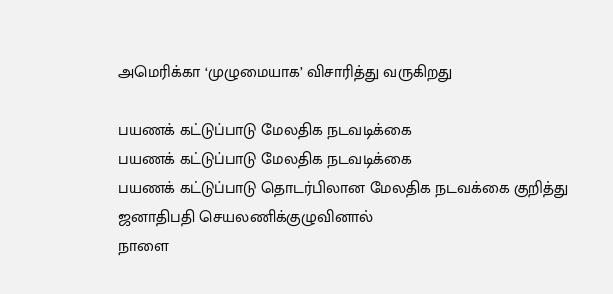அமெரிக்கா ‘முழுமையாக’ விசாரித்து வருகிறது

பயணக் கட்டுப்பாடு மேலதிக நடவடிக்கை
பயணக் கட்டுப்பாடு மேலதிக நடவடிக்கை
பயணக் கட்டுப்பாடு தொடர்பிலான மேலதிக நடவக்கை குறித்து ஜனாதிபதி செயலணிக்குழுவினால்
நாளை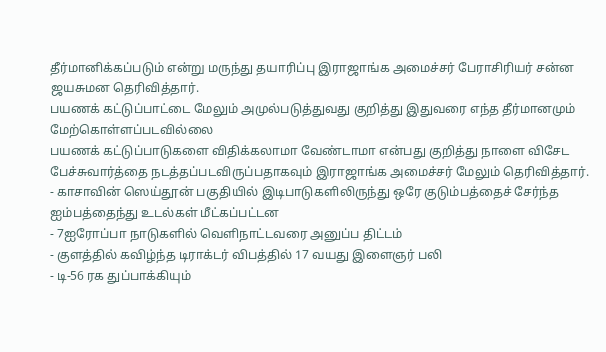தீர்மானிக்கப்படும் என்று மருந்து தயாரிப்பு இராஜாங்க அமைச்சர் பேராசிரியர் சன்ன ஜயசுமன தெரிவித்தார்.
பயணக் கட்டுப்பாட்டை மேலும் அமுல்படுத்துவது குறித்து இதுவரை எந்த தீர்மானமும் மேற்கொள்ளப்படவில்லை
பயணக் கட்டுப்பாடுகளை விதிக்கலாமா வேண்டாமா என்பது குறித்து நாளை விசேட பேச்சுவார்த்தை நடத்தப்படவிருப்பதாகவும் இராஜாங்க அமைச்சர் மேலும் தெரிவித்தார்.
- காசாவின் ஸெய்தூன் பகுதியில் இடிபாடுகளிலிருந்து ஒரே குடும்பத்தைச் சேர்ந்த ஐம்பத்தைந்து உடல்கள் மீட்கப்பட்டன
- 7ஐரோப்பா நாடுகளில் வெளிநாட்டவரை அனுப்ப திட்டம்
- குளத்தில் கவிழ்ந்த டிராக்டர் விபத்தில் 17 வயது இளைஞர் பலி
- டி-56 ரக துப்பாக்கியும்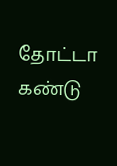தோட்டா கண்டு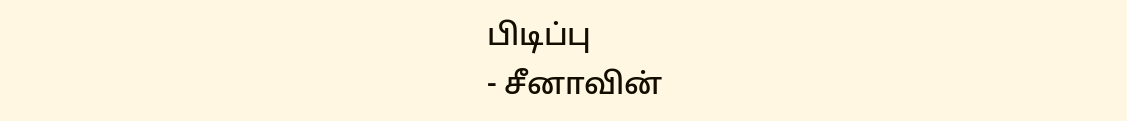பிடிப்பு
- சீனாவின்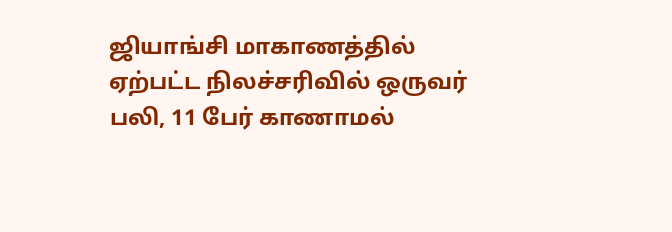ஜியாங்சி மாகாணத்தில் ஏற்பட்ட நிலச்சரிவில் ஒருவர் பலி, 11 பேர் காணாமல்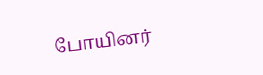போயினர்